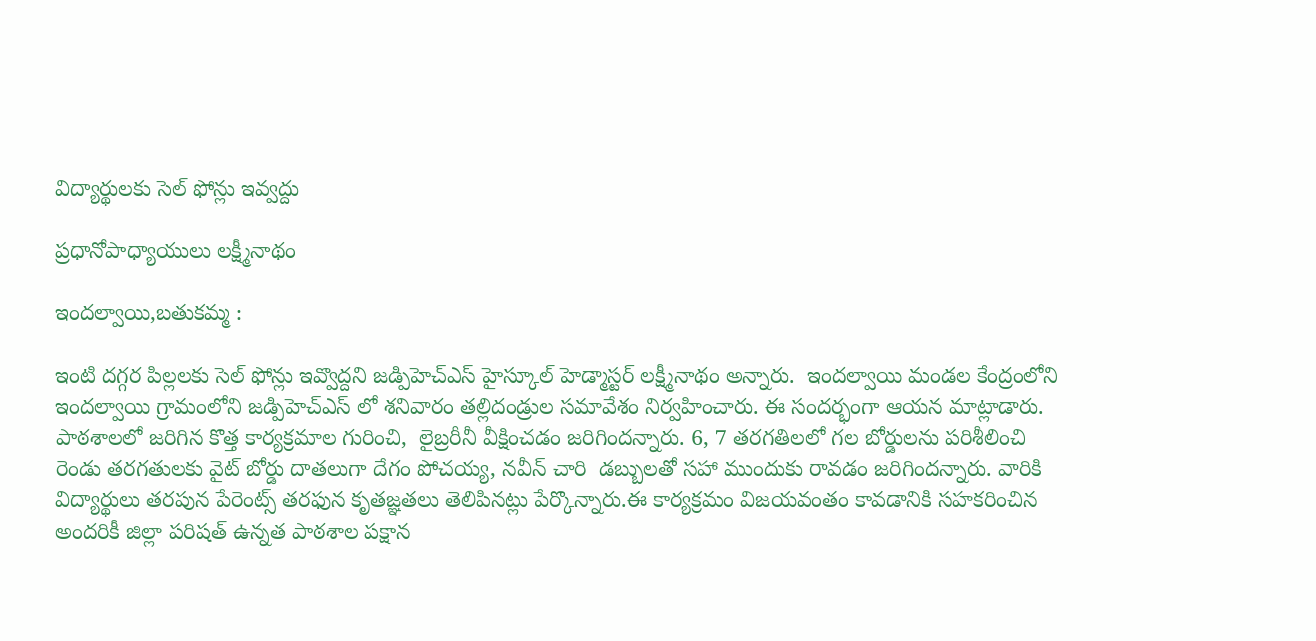విద్యార్థులకు సెల్ ఫోన్లు ఇవ్వద్దు

ప్రధానోపాధ్యాయులు లక్ష్మీనాథం

ఇందల్వాయి,బతుకమ్మ :

ఇంటి దగ్గర పిల్లలకు సెల్ ఫోన్లు ఇవ్వొద్దని జడ్పిహెచ్ఎస్ హైస్కూల్ హెడ్మాస్టర్ లక్ష్మీనాథం అన్నారు.  ఇందల్వాయి మండల కేంద్రంలోని ఇందల్వాయి గ్రామంలోని జడ్పిహెచ్ఎస్ లో శనివారం తల్లిదండ్రుల సమావేశం నిర్వహించారు. ఈ సందర్భంగా ఆయన మాట్లాడారు. పాఠశాలలో జరిగిన కొత్త కార్యక్రమాల గురించి,  లైబ్రరీనీ వీక్షించడం జరిగిందన్నారు. 6, 7 తరగతిలలో గల బోర్డులను పరిశీలించి రెండు తరగతులకు వైట్ బోర్డు దాతలుగా దేగం పోచయ్య, నవీన్ చారి  డబ్బులతో సహా ముందుకు రావడం జరిగిందన్నారు. వారికి విద్యార్థులు తరపున పేరెంట్స్ తరఫున కృతజ్ఞతలు తెలిపినట్లు పేర్కొన్నారు.ఈ కార్యక్రమం విజయవంతం కావడానికి సహకరించిన అందరికీ జిల్లా పరిషత్ ఉన్నత పాఠశాల పక్షాన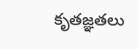కృతజ్ఞతలు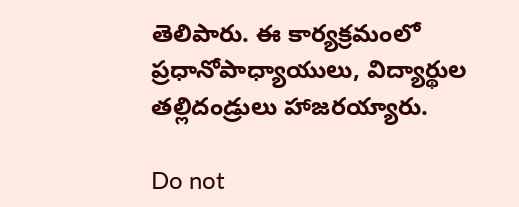తెలిపారు. ఈ కార్యక్రమంలో ప్రధానోపాధ్యాయులు, విద్యార్థుల తల్లిదండ్రులు హాజరయ్యారు.

Do not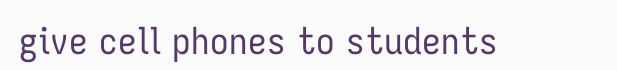give cell phones to students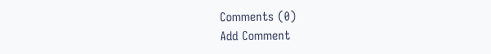Comments (0)
Add Comment